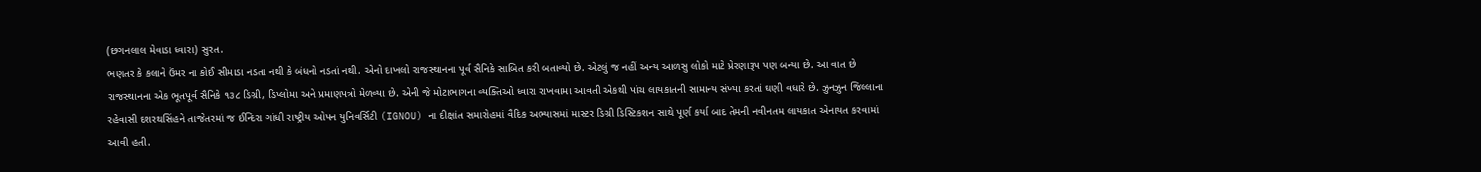(છગનલાલ મેવાડા ધ્વારા) સુરત.
ભણતર કે કલાને ઉંમર ના કોઈ સીમાડા નડતા નથી કે બંધનો નડતાં નથી. એનો દાખલો રાજસ્થાનના પૂર્વ સૈનિકે સાબિત કરી બતાવ્યો છે. એટલું જ નહીં અન્ય આળસુ લોકો માટે પ્રેરણારૂપ પણ બન્યા છે. આ વાત છે રાજસ્થાનના એક ભૂતપૂર્વ સૈનિકે ૧૩૮ ડિગ્રી, ડિપ્લોમા અને પ્રમાણપત્રો મેળવ્યા છે. એની જે મોટાભાગના વ્યક્તિઓ ધ્વારા રાખવામા આવતી એકથી પાંચ લાયકાતની સામાન્ય સંખ્યા કરતાં ઘણી વધારે છે. ઝુનઝુન જિલ્લાના રહેવાસી દશરથસિંહને તાજેતરમાં જ ઈન્દિરા ગાંધી રાષ્ટ્રીય ઓપન યુનિવર્સિટી (IGNOU) ના દીક્ષાંત સમારોહમાં વૈદિક અભ્યાસમાં માસ્ટર ડિગ્રી ડિસ્ટિકશન સાથે પૂર્ણ કર્યા બાદ તેમની નવીનતમ લાયકાત એનાયત કરવામાં આવી હતી.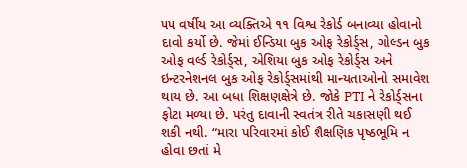૫૫ વર્ષીય આ વ્યક્તિએ ૧૧ વિશ્વ રેકોર્ડ બનાવ્યા હોવાનો દાવો કર્યો છે. જેમાં ઈન્ડિયા બુક ઓફ રેકોર્ડ્સ, ગોલ્ડન બુક ઓફ વર્લ્ડ રેકોર્ડ્સ, એશિયા બુક ઓફ રેકોર્ડ્સ અને ઇન્ટરનેશનલ બુક ઓફ રેકોર્ડ્સમાંથી માન્યતાઓનો સમાવેશ થાય છે. આ બધા શિક્ષણક્ષેત્રે છે. જોકે PTI ને રેકોર્ડ્સના ફોટા મળ્યા છે. પરંતુ દાવાની સ્વતંત્ર રીતે ચકાસણી થઈ શકી નથી. “મારા પરિવારમાં કોઈ શૈક્ષણિક પૃષ્ઠભૂમિ ન હોવા છતાં મે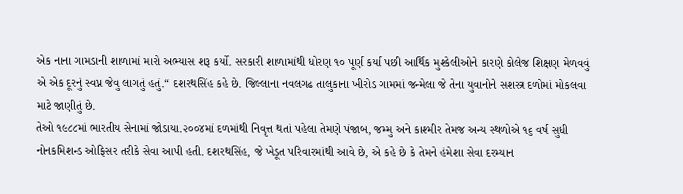એક નાના ગામડાની શાળામાં મારો અભ્યાસ શરૂ કર્યો. સરકારી શાળામાંથી ધોરણ ૧૦ પૂર્ણ કર્યા પછી આર્થિક મુશ્કેલીઓને કારણે કોલેજ શિક્ષણ મેળવવું એ એક દૂરનું સ્વપ્ન જેવુ લાગતું હતું.“ દશરથસિંહ કહે છે. જિલ્લાના નવલગઢ તાલુકાના ખીરોડ ગામમાં જન્મેલા જે તેના યુવાનોને સશસ્ત્ર દળોમાં મોકલવા માટે જાણીતું છે.
તેઓ ૧૯૮૮માં ભારતીય સેનામાં જોડાયા.૨૦૦૪માં દળમાંથી નિવૃત્ત થતાં પહેલા તેમણે પંજાબ, જમ્મુ અને કાશ્મીર તેમજ અન્ય સ્થળોએ ૧૬ વર્ષ સુધી નોનકમિશન્ડ ઓફિસર તરીકે સેવા આપી હતી. દશરથસિંહ, જે ખેડૂત પરિવારમાંથી આવે છે, એ કહે છે કે તેમને હંમેશા સેવા દરમ્યાન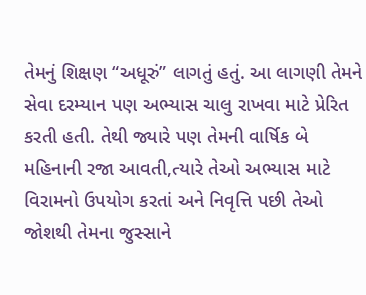તેમનું શિક્ષણ “અધૂરું” લાગતું હતું. આ લાગણી તેમને સેવા દરમ્યાન પણ અભ્યાસ ચાલુ રાખવા માટે પ્રેરિત કરતી હતી. તેથી જ્યારે પણ તેમની વાર્ષિક બે મહિનાની રજા આવતી,ત્યારે તેઓ અભ્યાસ માટે વિરામનો ઉપયોગ કરતાં અને નિવૃત્તિ પછી તેઓ જોશથી તેમના જુસ્સાને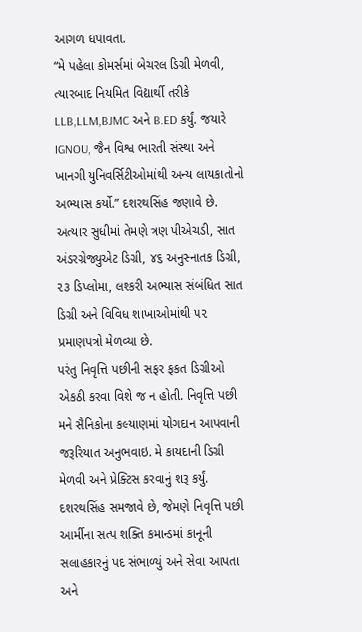આગળ ધપાવતા.
“મે પહેલા કોમર્સમાં બેચરલ ડિગ્રી મેળવી, ત્યારબાદ નિયમિત વિદ્યાર્થી તરીકે LLB,LLM,BJMC અને B.ED કર્યું. જયારે IGNOU, જૈન વિશ્વ ભારતી સંસ્થા અને ખાનગી યુનિવર્સિટીઓમાંથી અન્ય લાયકાતોનો અભ્યાસ કર્યો.” દશરથસિંહ જણાવે છે. અત્યાર સુધીમાં તેમણે ત્રણ પીએચડી, સાત અંડરગ્રેજ્યુએટ ડિગ્રી, ૪૬ અનુસ્નાતક ડિગ્રી, ૨૩ ડિપ્લોમા, લશ્કરી અભ્યાસ સંબંધિત સાત ડિગ્રી અને વિવિધ શાખાઓમાંથી ૫૨ પ્રમાણપત્રો મેળવ્યા છે.
પરંતુ નિવૃત્તિ પછીની સફર ફકત ડિગ્રીઓ એકઠી કરવા વિશે જ ન હોતી. નિવૃત્તિ પછી મને સૈનિકોના કલ્યાણમાં યોગદાન આપવાની જરૂરિયાત અનુભવાઇ. મે કાયદાની ડિગ્રી મેળવી અને પ્રેક્ટિસ કરવાનું શરૂ કર્યું. દશરથસિંહ સમજાવે છે, જેમણે નિવૃત્તિ પછી આર્મીના સત્પ શક્તિ કમાન્ડમાં કાનૂની સલાહકારનું પદ સંભાળ્યું અને સેવા આપતા અને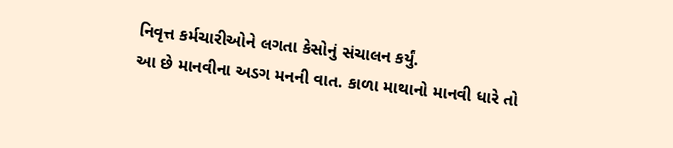નિવૃત્ત કર્મચારીઓને લગતા કેસોનું સંચાલન કર્યું.
આ છે માનવીના અડગ મનની વાત. કાળા માથાનો માનવી ધારે તો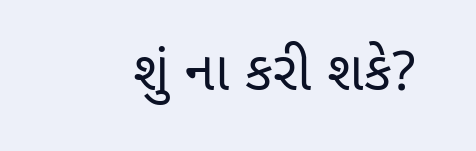શું ના કરી શકે?